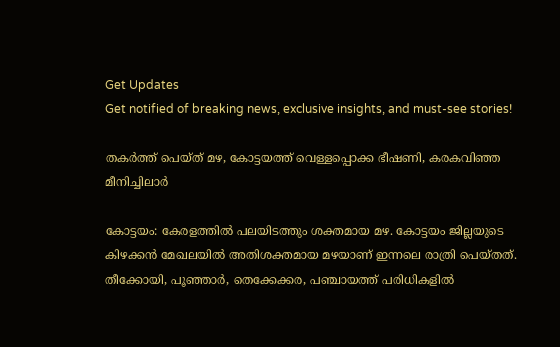Get Updates
Get notified of breaking news, exclusive insights, and must-see stories!

തകര്‍ത്ത് പെയ്ത് മഴ, കോട്ടയത്ത് വെള്ളപ്പൊക്ക ഭീഷണി, കരകവിഞ്ഞ മീനിച്ചിലാര്‍

കോട്ടയം: കേരളത്തില്‍ പലയിടത്തും ശക്തമായ മഴ. കോട്ടയം ജില്ലയുടെ കിഴക്കന്‍ മേഖലയില്‍ അതിശക്തമായ മഴയാണ് ഇന്നലെ രാത്രി പെയ്തത്. തീക്കോയി, പൂഞ്ഞാര്‍, തെക്കേക്കര, പഞ്ചായത്ത് പരിധികളില്‍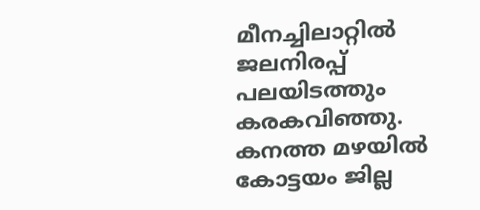മീനച്ചിലാറ്റില്‍ ജലനിരപ്പ് പലയിടത്തും കരകവിഞ്ഞു. കനത്ത മഴയില്‍ കോട്ടയം ജില്ല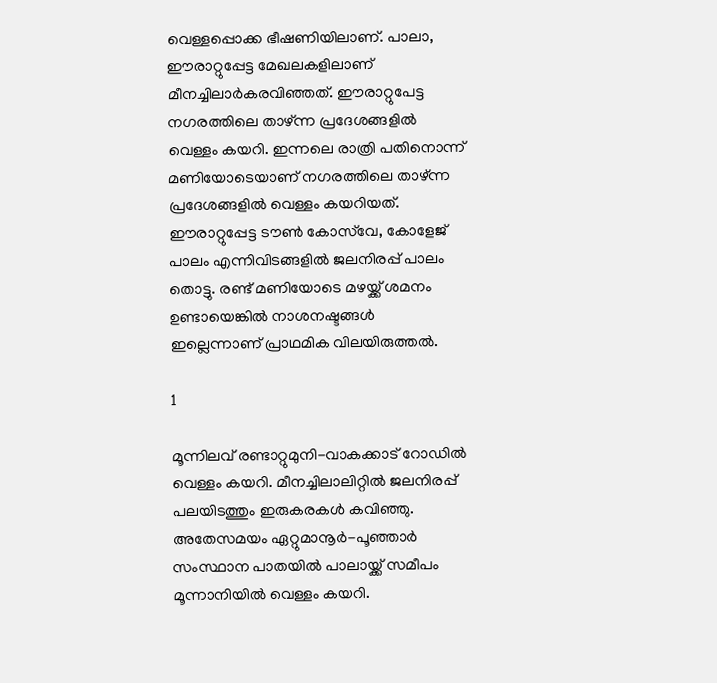വെള്ളപ്പൊക്ക ഭീഷണിയിലാണ്. പാലാ, ഈരാറ്റുപ്പേട്ട മേഖലകളിലാണ് മീനച്ചിലാര്‍കരവിഞ്ഞത്. ഈരാറ്റുപേട്ട നഗരത്തിലെ താഴ്ന്ന പ്രദേശങ്ങളില്‍ വെള്ളം കയറി. ഇന്നലെ രാത്രി പതിനൊന്ന് മണിയോടെയാണ് നഗരത്തിലെ താഴ്ന്ന പ്രദേശങ്ങളില്‍ വെള്ളം കയറിയത്. ഈരാറ്റുപ്പേട്ട ടൗണ്‍ കോസ്‌വേ, കോളേജ് പാലം എന്നിവിടങ്ങളില്‍ ജലനിരപ്പ് പാലം തൊട്ടു. രണ്ട് മണിയോടെ മഴയ്ക്ക് ശമനം ഉണ്ടായെങ്കില്‍ നാശനഷ്ടങ്ങള്‍ ഇല്ലെന്നാണ് പ്രാഥമിക വിലയിരുത്തല്‍.

1

മൂന്നിലവ് രണ്ടാറ്റുമുനി-വാകക്കാട് റോഡില്‍ വെള്ളം കയറി. മീനച്ചിലാലിറ്റില്‍ ജലനിരപ്പ് പലയിടത്തും ഇരുകരകള്‍ കവിഞ്ഞു. അതേസമയം ഏറ്റുമാനൂര്‍-പൂഞ്ഞാര്‍ സംസ്ഥാന പാതയില്‍ പാലായ്ക്ക് സമീപം മൂന്നാനിയില്‍ വെള്ളം കയറി.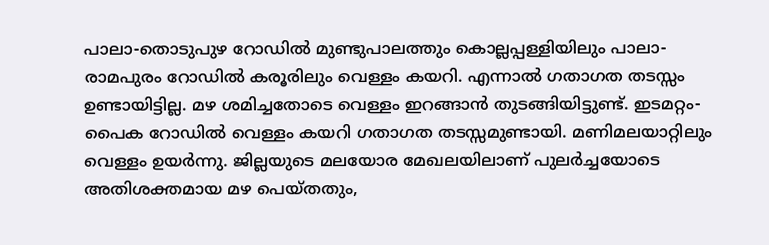പാലാ-തൊടുപുഴ റോഡില്‍ മുണ്ടുപാലത്തും കൊല്ലപ്പള്ളിയിലും പാലാ-രാമപുരം റോഡില്‍ കരൂരിലും വെള്ളം കയറി. എന്നാല്‍ ഗതാഗത തടസ്സം ഉണ്ടായിട്ടില്ല. മഴ ശമിച്ചതോടെ വെള്ളം ഇറങ്ങാന്‍ തുടങ്ങിയിട്ടുണ്ട്. ഇടമറ്റം-പൈക റോഡില്‍ വെള്ളം കയറി ഗതാഗത തടസ്സമുണ്ടായി. മണിമലയാറ്റിലും വെള്ളം ഉയര്‍ന്നു. ജില്ലയുടെ മലയോര മേഖലയിലാണ് പുലര്‍ച്ചയോടെ അതിശക്തമായ മഴ പെയ്തതും,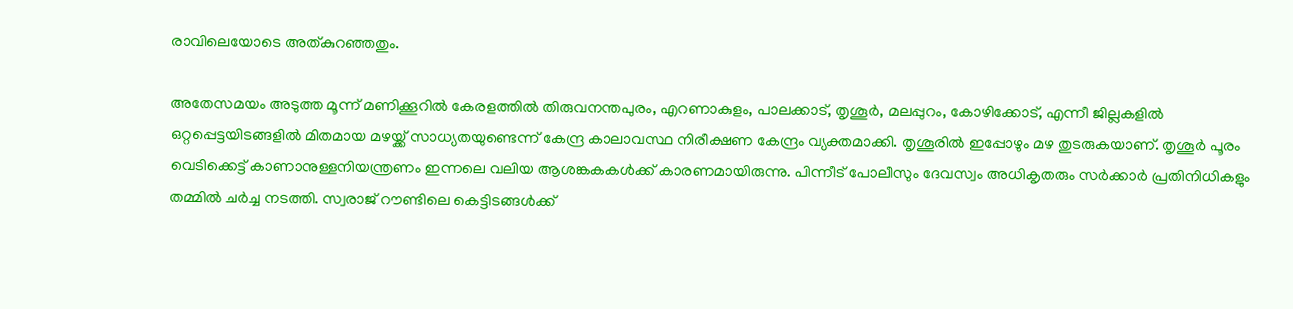രാവിലെയോടെ അത്കുറഞ്ഞതും.

അതേസമയം അടുത്ത മൂന്ന് മണിക്കൂറില്‍ കേരളത്തില്‍ തിരുവനന്തപുരം, എറണാകുളം, പാലക്കാട്, തൃശൂര്‍, മലപ്പുറം, കോഴിക്കോട്, എന്നീ ജില്ലകളില്‍ ഒറ്റപ്പെട്ടയിടങ്ങളില്‍ മിതമായ മഴയ്ക്ക് സാധ്യതയുണ്ടെന്ന് കേന്ദ്ര കാലാവസ്ഥ നിരീക്ഷണ കേന്ദ്രം വ്യക്തമാക്കി. തൃശൂരില്‍ ഇപ്പോഴും മഴ തുടരുകയാണ്. തൃശൂര്‍ പൂരം വെടിക്കെട്ട് കാണാനുള്ളനിയന്ത്രണം ഇന്നലെ വലിയ ആശങ്കകകള്‍ക്ക് കാരണമായിരുന്നു. പിന്നീട് പോലീസും ദേവസ്വം അധികൃതരും സര്‍ക്കാര്‍ പ്രതിനിധികളും തമ്മില്‍ ചര്‍ച്ച നടത്തി. സ്വരാജ് റൗണ്ടിലെ കെട്ടിടങ്ങള്‍ക്ക്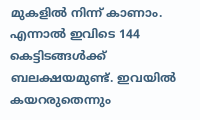മുകളില്‍ നിന്ന് കാണാം. എന്നാല്‍ ഇവിടെ 144 കെട്ടിടങ്ങള്‍ക്ക് ബലക്ഷയമുണ്ട്. ഇവയില്‍ കയറരുതെന്നും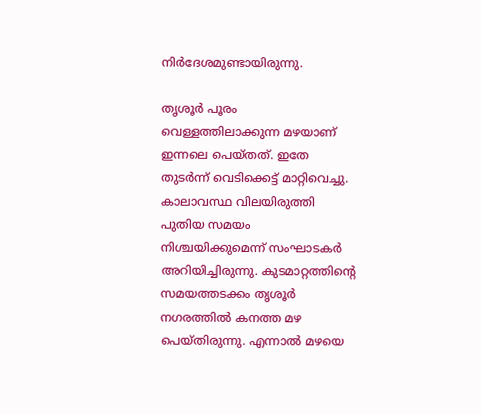നിര്‍ദേശമുണ്ടായിരുന്നു.

തൃശൂര്‍ പൂരം വെള്ളത്തിലാക്കുന്ന മഴയാണ് ഇന്നലെ പെയ്തത്. ഇതേ തുടര്‍ന്ന് വെടിക്കെട്ട് മാറ്റിവെച്ചു. കാലാവസ്ഥ വിലയിരുത്തി പുതിയ സമയം നിശ്ചയിക്കുമെന്ന് സംഘാടകര്‍ അറിയിച്ചിരുന്നു. കുടമാറ്റത്തിന്റെ സമയത്തടക്കം തൃശൂര്‍ നഗരത്തില്‍ കനത്ത മഴ പെയ്തിരുന്നു. എന്നാല്‍ മഴയെ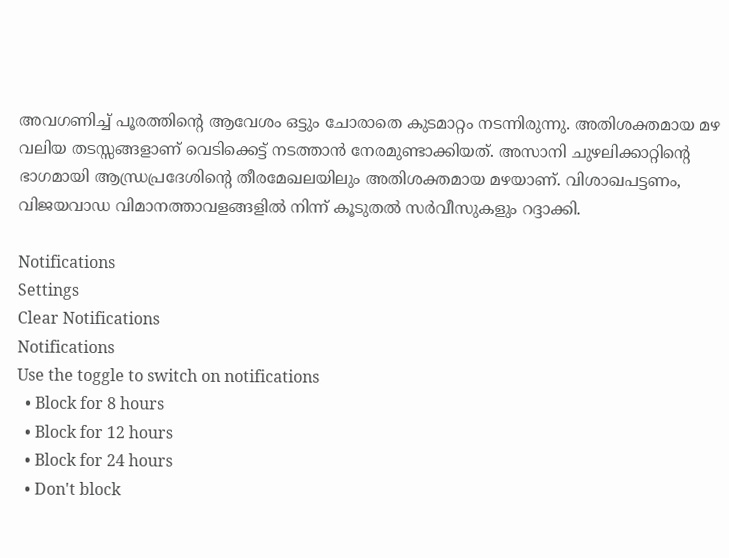അവഗണിച്ച് പൂരത്തിന്റെ ആവേശം ഒട്ടും ചോരാതെ കുടമാറ്റം നടന്നിരുന്നു. അതിശക്തമായ മഴ വലിയ തടസ്സങ്ങളാണ് വെടിക്കെട്ട് നടത്താന്‍ നേരമുണ്ടാക്കിയത്. അസാനി ചുഴലിക്കാറ്റിന്റെ ഭാഗമായി ആന്ധ്രപ്രദേശിന്റെ തീരമേഖലയിലും അതിശക്തമായ മഴയാണ്. വിശാഖപട്ടണം, വിജയവാഡ വിമാനത്താവളങ്ങളില്‍ നിന്ന് കൂടുതല്‍ സര്‍വീസുകളും റദ്ദാക്കി.

Notifications
Settings
Clear Notifications
Notifications
Use the toggle to switch on notifications
  • Block for 8 hours
  • Block for 12 hours
  • Block for 24 hours
  • Don't block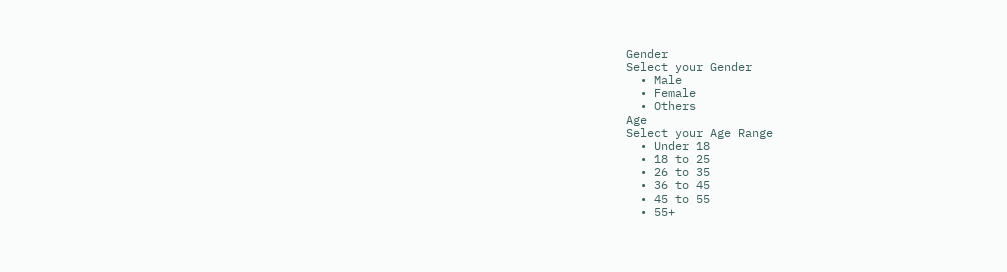Gender
Select your Gender
  • Male
  • Female
  • Others
Age
Select your Age Range
  • Under 18
  • 18 to 25
  • 26 to 35
  • 36 to 45
  • 45 to 55
  • 55+